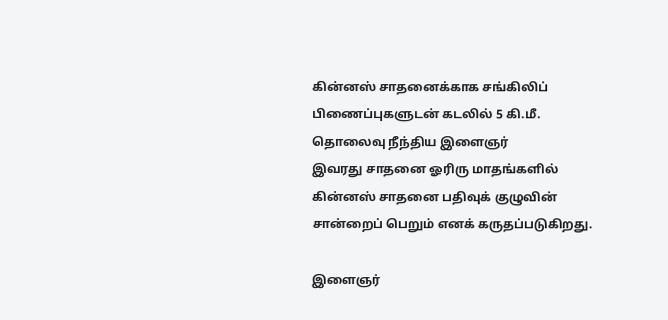கின்னஸ் சாதனைக்காக சங்கிலிப் பிணைப்புகளுடன் கடலில் 5 கி.மீ. தொலைவு நீந்திய இளைஞர்
இவரது சாதனை ஓரிரு மாதங்களில் கின்னஸ் சாதனை பதிவுக் குழுவின் சான்றைப் பெறும் எனக் கருதப்படுகிறது.

இளைஞர்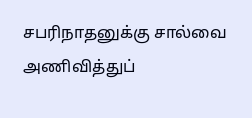சபரிநாதனுக்கு சால்வை அணிவித்துப்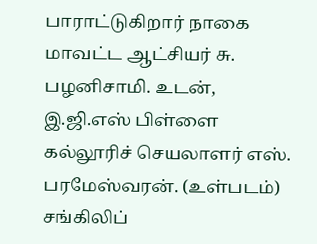பாராட்டுகிறார் நாகை மாவட்ட ஆட்சியர் சு. பழனிசாமி. உடன், இ.ஜி.எஸ் பிள்ளை கல்லூரிச் செயலாளர் எஸ். பரமேஸ்வரன். (உள்படம்) சங்கிலிப்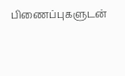பிணைப்புகளுடன்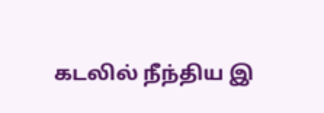கடலில் நீந்திய இ